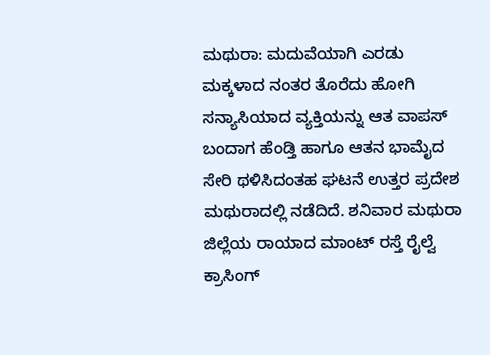ಮಥುರಾ: ಮದುವೆಯಾಗಿ ಎರಡು ಮಕ್ಕಳಾದ ನಂತರ ತೊರೆದು ಹೋಗಿ ಸನ್ಯಾಸಿಯಾದ ವ್ಯಕ್ತಿಯನ್ನು ಆತ ವಾಪಸ್ ಬಂದಾಗ ಹೆಂಡ್ತಿ ಹಾಗೂ ಆತನ ಭಾಮೈದ ಸೇರಿ ಥಳಿಸಿದಂತಹ ಘಟನೆ ಉತ್ತರ ಪ್ರದೇಶ ಮಥುರಾದಲ್ಲಿ ನಡೆದಿದೆ. ಶನಿವಾರ ಮಥುರಾ ಜಿಲ್ಲೆಯ ರಾಯಾದ ಮಾಂಟ್ ರಸ್ತೆ ರೈಲ್ವೆ ಕ್ರಾಸಿಂಗ್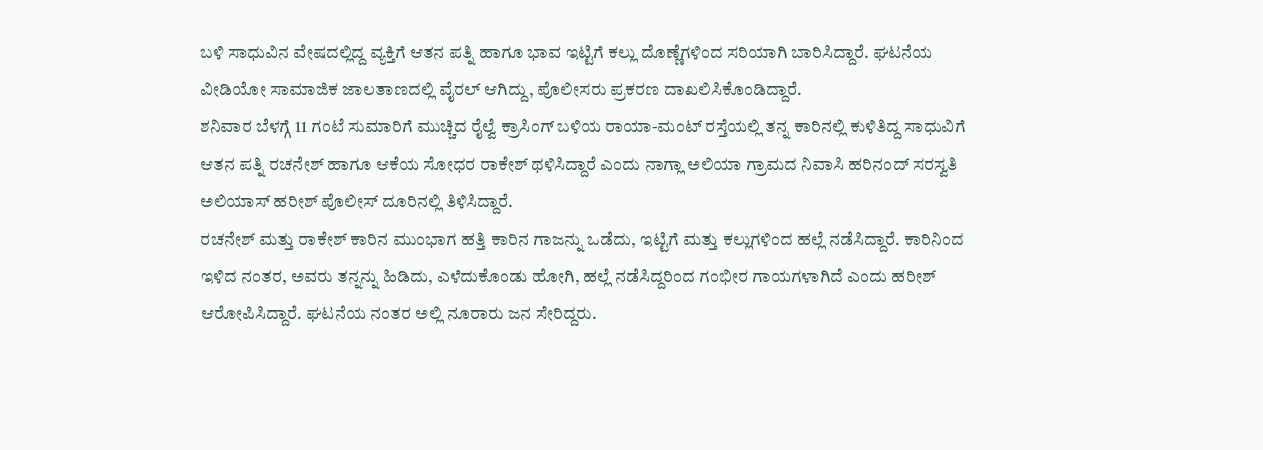ಬಳಿ ಸಾಧುವಿನ ವೇಷದಲ್ಲಿದ್ದ ವ್ಯಕ್ತಿಗೆ ಆತನ ಪತ್ನಿ ಹಾಗೂ ಭಾವ ಇಟ್ಟಿಗೆ ಕಲ್ಲು ದೊಣ್ಣೆಗಳಿಂದ ಸರಿಯಾಗಿ ಬಾರಿಸಿದ್ದಾರೆ. ಘಟನೆಯ ವೀಡಿಯೋ ಸಾಮಾಜಿಕ ಜಾಲತಾಣದಲ್ಲಿ ವೈರಲ್ ಆಗಿದ್ದು, ಪೊಲೀಸರು ಪ್ರಕರಣ ದಾಖಲಿಸಿಕೊಂಡಿದ್ದಾರೆ.
ಶನಿವಾರ ಬೆಳಗ್ಗೆ 11 ಗಂಟೆ ಸುಮಾರಿಗೆ ಮುಚ್ಚಿದ ರೈಲ್ವೆ ಕ್ರಾಸಿಂಗ್ ಬಳಿಯ ರಾಯಾ-ಮಂಟ್ ರಸ್ತೆಯಲ್ಲಿ ತನ್ನ ಕಾರಿನಲ್ಲಿ ಕುಳಿತಿದ್ದ ಸಾಧುವಿಗೆ ಆತನ ಪತ್ನಿ ರಚನೇಶ್ ಹಾಗೂ ಆಕೆಯ ಸೋಧರ ರಾಕೇಶ್ ಥಳಿಸಿದ್ದಾರೆ ಎಂದು ನಾಗ್ಲಾ ಅಲಿಯಾ ಗ್ರಾಮದ ನಿವಾಸಿ ಹರಿನಂದ್ ಸರಸ್ವತಿ ಅಲಿಯಾಸ್ ಹರೀಶ್ ಪೊಲೀಸ್ ದೂರಿನಲ್ಲಿ ತಿಳಿಸಿದ್ದಾರೆ.
ರಚನೇಶ್ ಮತ್ತು ರಾಕೇಶ್ ಕಾರಿನ ಮುಂಭಾಗ ಹತ್ತಿ ಕಾರಿನ ಗಾಜನ್ನು ಒಡೆದು, ಇಟ್ಟಿಗೆ ಮತ್ತು ಕಲ್ಲುಗಳಿಂದ ಹಲ್ಲೆ ನಡೆಸಿದ್ದಾರೆ. ಕಾರಿನಿಂದ ಇಳಿದ ನಂತರ, ಅವರು ತನ್ನನ್ನು ಹಿಡಿದು, ಎಳೆದುಕೊಂಡು ಹೋಗಿ, ಹಲ್ಲೆ ನಡೆಸಿದ್ದರಿಂದ ಗಂಭೀರ ಗಾಯಗಳಾಗಿದೆ ಎಂದು ಹರೀಶ್ ಆರೋಪಿಸಿದ್ದಾರೆ. ಘಟನೆಯ ನಂತರ ಅಲ್ಲಿ ನೂರಾರು ಜನ ಸೇರಿದ್ದರು.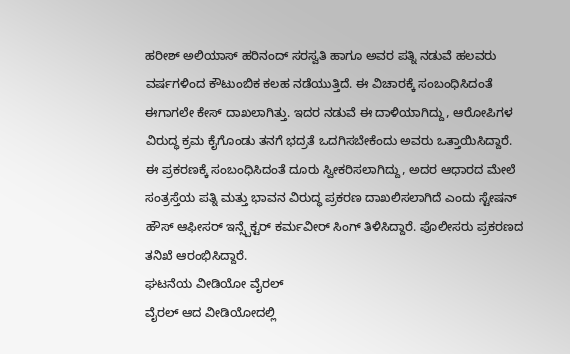ಹರೀಶ್ ಅಲಿಯಾಸ್ ಹರಿನಂದ್ ಸರಸ್ವತಿ ಹಾಗೂ ಅವರ ಪತ್ನಿ ನಡುವೆ ಹಲವರು ವರ್ಷಗಳಿಂದ ಕೌಟುಂಬಿಕ ಕಲಹ ನಡೆಯುತ್ತಿದೆ. ಈ ವಿಚಾರಕ್ಕೆ ಸಂಬಂಧಿಸಿದಂತೆ ಈಗಾಗಲೇ ಕೇಸ್ ದಾಖಲಾಗಿತ್ತು. ಇದರ ನಡುವೆ ಈ ದಾಳಿಯಾಗಿದ್ದು, ಆರೋಪಿಗಳ ವಿರುದ್ಧ ಕ್ರಮ ಕೈಗೊಂಡು ತನಗೆ ಭದ್ರತೆ ಒದಗಿಸಬೇಕೆಂದು ಅವರು ಒತ್ತಾಯಿಸಿದ್ದಾರೆ.
ಈ ಪ್ರಕರಣಕ್ಕೆ ಸಂಬಂಧಿಸಿದಂತೆ ದೂರು ಸ್ವೀಕರಿಸಲಾಗಿದ್ದು, ಅದರ ಆಧಾರದ ಮೇಲೆ ಸಂತ್ರಸ್ತೆಯ ಪತ್ನಿ ಮತ್ತು ಭಾವನ ವಿರುದ್ಧ ಪ್ರಕರಣ ದಾಖಲಿಸಲಾಗಿದೆ ಎಂದು ಸ್ಟೇಷನ್ ಹೌಸ್ ಆಫೀಸರ್ ಇನ್ಸ್ಪೆಕ್ಟರ್ ಕರ್ಮವೀರ್ ಸಿಂಗ್ ತಿಳಿಸಿದ್ದಾರೆ. ಪೊಲೀಸರು ಪ್ರಕರಣದ ತನಿಖೆ ಆರಂಭಿಸಿದ್ದಾರೆ.
ಘಟನೆಯ ವೀಡಿಯೋ ವೈರಲ್
ವೈರಲ್ ಆದ ವೀಡಿಯೋದಲ್ಲಿ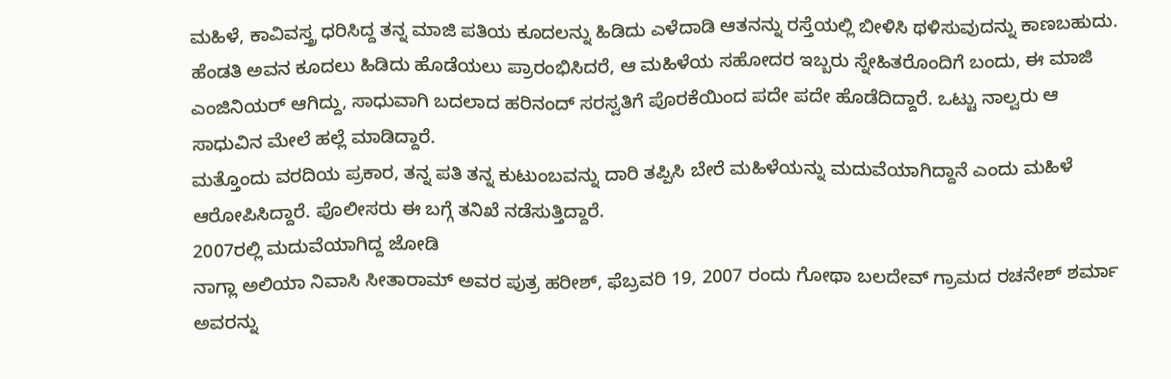ಮಹಿಳೆ, ಕಾವಿವಸ್ತ್ರ ಧರಿಸಿದ್ದ ತನ್ನ ಮಾಜಿ ಪತಿಯ ಕೂದಲನ್ನು ಹಿಡಿದು ಎಳೆದಾಡಿ ಆತನನ್ನು ರಸ್ತೆಯಲ್ಲಿ ಬೀಳಿಸಿ ಥಳಿಸುವುದನ್ನು ಕಾಣಬಹುದು. ಹೆಂಡತಿ ಅವನ ಕೂದಲು ಹಿಡಿದು ಹೊಡೆಯಲು ಪ್ರಾರಂಭಿಸಿದರೆ, ಆ ಮಹಿಳೆಯ ಸಹೋದರ ಇಬ್ಬರು ಸ್ನೇಹಿತರೊಂದಿಗೆ ಬಂದು, ಈ ಮಾಜಿ ಎಂಜಿನಿಯರ್ ಆಗಿದ್ದು, ಸಾಧುವಾಗಿ ಬದಲಾದ ಹರಿನಂದ್ ಸರಸ್ವತಿಗೆ ಪೊರಕೆಯಿಂದ ಪದೇ ಪದೇ ಹೊಡೆದಿದ್ದಾರೆ. ಒಟ್ಟು ನಾಲ್ವರು ಆ ಸಾಧುವಿನ ಮೇಲೆ ಹಲ್ಲೆ ಮಾಡಿದ್ದಾರೆ.
ಮತ್ತೊಂದು ವರದಿಯ ಪ್ರಕಾರ, ತನ್ನ ಪತಿ ತನ್ನ ಕುಟುಂಬವನ್ನು ದಾರಿ ತಪ್ಪಿಸಿ ಬೇರೆ ಮಹಿಳೆಯನ್ನು ಮದುವೆಯಾಗಿದ್ದಾನೆ ಎಂದು ಮಹಿಳೆ ಆರೋಪಿಸಿದ್ದಾರೆ. ಪೊಲೀಸರು ಈ ಬಗ್ಗೆ ತನಿಖೆ ನಡೆಸುತ್ತಿದ್ದಾರೆ.
2007ರಲ್ಲಿ ಮದುವೆಯಾಗಿದ್ದ ಜೋಡಿ
ನಾಗ್ಲಾ ಅಲಿಯಾ ನಿವಾಸಿ ಸೀತಾರಾಮ್ ಅವರ ಪುತ್ರ ಹರೀಶ್, ಫೆಬ್ರವರಿ 19, 2007 ರಂದು ಗೋಥಾ ಬಲದೇವ್ ಗ್ರಾಮದ ರಚನೇಶ್ ಶರ್ಮಾ ಅವರನ್ನು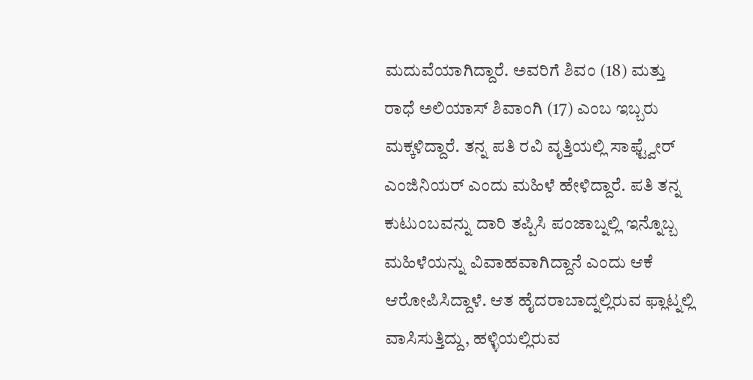ಮದುವೆಯಾಗಿದ್ದಾರೆ. ಅವರಿಗೆ ಶಿವಂ (18) ಮತ್ತು ರಾಧೆ ಅಲಿಯಾಸ್ ಶಿವಾಂಗಿ (17) ಎಂಬ ಇಬ್ಬರು ಮಕ್ಕಳಿದ್ದಾರೆ. ತನ್ನ ಪತಿ ರವಿ ವೃತ್ತಿಯಲ್ಲಿ ಸಾಫ್ಟ್ವೇರ್ ಎಂಜಿನಿಯರ್ ಎಂದು ಮಹಿಳೆ ಹೇಳಿದ್ದಾರೆ. ಪತಿ ತನ್ನ ಕುಟುಂಬವನ್ನು ದಾರಿ ತಪ್ಪಿಸಿ ಪಂಜಾಬ್ನಲ್ಲಿ ಇನ್ನೊಬ್ಬ ಮಹಿಳೆಯನ್ನು ವಿವಾಹವಾಗಿದ್ದಾನೆ ಎಂದು ಆಕೆ ಆರೋಪಿಸಿದ್ದಾಳೆ. ಆತ ಹೈದರಾಬಾದ್ನಲ್ಲಿರುವ ಫ್ಲಾಟ್ನಲ್ಲಿ ವಾಸಿಸುತ್ತಿದ್ದು, ಹಳ್ಳಿಯಲ್ಲಿರುವ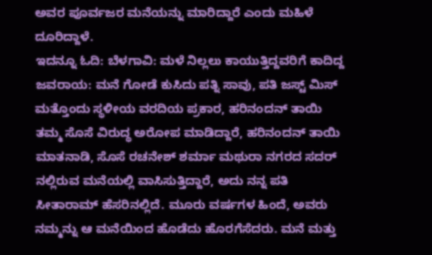ಅವರ ಪೂರ್ವಜರ ಮನೆಯನ್ನು ಮಾರಿದ್ದಾರೆ ಎಂದು ಮಹಿಳೆ ದೂರಿದ್ದಾಳೆ.
ಇದನ್ನೂ ಓದಿ: ಬೆಳಗಾವಿ: ಮಳೆ ನಿಲ್ಲಲು ಕಾಯುತ್ತಿದ್ದವರಿಗೆ ಕಾದಿದ್ದ ಜವರಾಯ: ಮನೆ ಗೋಡೆ ಕುಸಿದು ಪತ್ನಿ ಸಾವು, ಪತಿ ಜಸ್ಟ್ ಮಿಸ್
ಮತ್ತೊಂದು ಸ್ಥಳೀಯ ವರದಿಯ ಪ್ರಕಾರ, ಹರಿನಂದನ್ ತಾಯಿ ತಮ್ಮ ಸೊಸೆ ವಿರುದ್ಧ ಅರೋಪ ಮಾಡಿದ್ದಾರೆ, ಹರಿನಂದನ್ ತಾಯಿ ಮಾತನಾಡಿ, ಸೊಸೆ ರಚನೇಶ್ ಶರ್ಮಾ ಮಥುರಾ ನಗರದ ಸದರ್ ನಲ್ಲಿರುವ ಮನೆಯಲ್ಲಿ ವಾಸಿಸುತ್ತಿದ್ದಾರೆ, ಅದು ನನ್ನ ಪತಿ ಸೀತಾರಾಮ್ ಹೆಸರಿನಲ್ಲಿದೆ. ಮೂರು ವರ್ಷಗಳ ಹಿಂದೆ, ಅವರು ನಮ್ಮನ್ನು ಆ ಮನೆಯಿಂದ ಹೊಡೆದು ಹೊರಗೆಸೆದರು. ಮನೆ ಮತ್ತು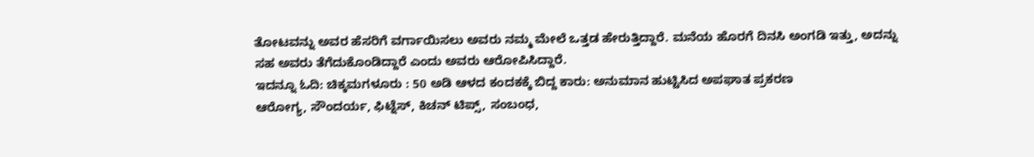ತೋಟವನ್ನು ಅವರ ಹೆಸರಿಗೆ ವರ್ಗಾಯಿಸಲು ಅವರು ನಮ್ಮ ಮೇಲೆ ಒತ್ತಡ ಹೇರುತ್ತಿದ್ದಾರೆ. ಮನೆಯ ಹೊರಗೆ ದಿನಸಿ ಅಂಗಡಿ ಇತ್ತು, ಅದನ್ನು ಸಹ ಅವರು ತೆಗೆದುಕೊಂಡಿದ್ದಾರೆ ಎಂದು ಅವರು ಆರೋಪಿಸಿದ್ದಾರೆ.
ಇದನ್ನೂ ಓದಿ: ಚಿಕ್ಕಮಗಳೂರು : 50 ಅಡಿ ಆಳದ ಕಂದಕಕ್ಕೆ ಬಿದ್ದ ಕಾರು: ಅನುಮಾನ ಹುಟ್ಟಿಸಿದ ಅಪಘಾತ ಪ್ರಕರಣ
ಆರೋಗ್ಯ, ಸೌಂದರ್ಯ, ಫಿಟ್ನೆಸ್, ಕಿಚನ್ ಟಿಪ್ಸ್, ಸಂಬಂಧ,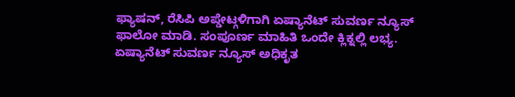ಫ್ಯಾಷನ್, ರೆಸಿಪಿ ಅಪ್ಡೇಟ್ಗಳಿಗಾಗಿ ಏಷ್ಯಾನೆಟ್ ಸುವರ್ಣ ನ್ಯೂಸ್ ಫಾಲೋ ಮಾಡಿ. ಸಂಪೂರ್ಣ ಮಾಹಿತಿ ಒಂದೇ ಕ್ಲಿಕ್ನಲ್ಲಿ ಲಭ್ಯ. ಏಷ್ಯಾನೆಟ್ ಸುವರ್ಣ ನ್ಯೂಸ್ ಅಧಿಕೃತ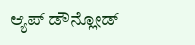ಆ್ಯಪ್ ಡೌನ್ಲೋಡ್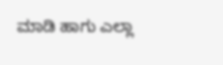ಮಾಡಿ ಹಾಗು ಎಲ್ಲಾ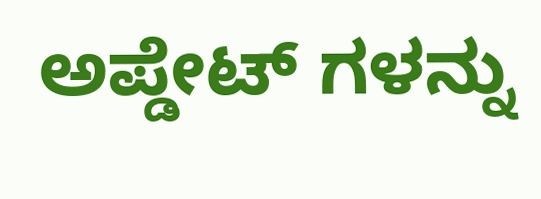ಅಪ್ಡೇಟ್ ಗಳನ್ನು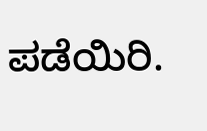ಪಡೆಯಿರಿ.